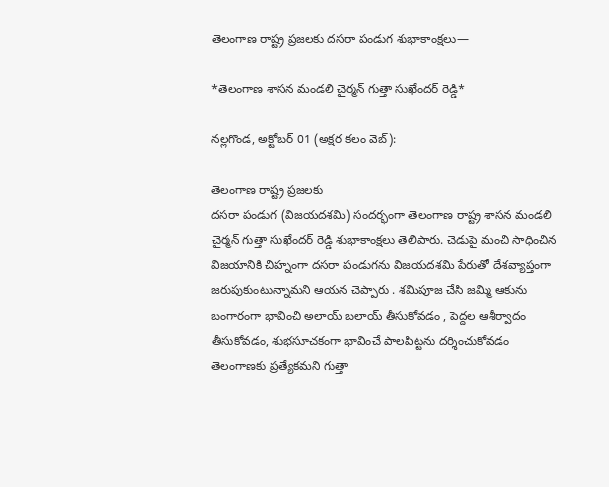తెలంగాణ రాష్ట్ర ప్రజలకు దసరా పండుగ శుభాకాంక్షలు—

*తెలంగాణ శాసన మండలి చైర్మన్ గుత్తా సుఖేందర్ రెడ్డి*

నల్లగొండ, అక్టోబర్ 01 (అక్షర కలం వెబ్):

తెలంగాణ రాష్ట్ర ప్రజలకు
దసరా పండుగ (విజయదశమి) సందర్భంగా తెలంగాణ రాష్ట్ర శాసన మండలి చైర్మన్ గుత్తా సుఖేందర్ రెడ్డి శుభాకాంక్షలు తెలిపారు. చెడుపై మంచి సాధించిన విజయానికి చిహ్నంగా దసరా పండుగను విజయదశమి పేరుతో దేశవ్యాప్తంగా జరుపుకుంటున్నామని ఆయన చెప్పారు . శమిపూజ చేసి జమ్మి ఆకును బంగారంగా భావించి అలాయ్ బలాయ్ తీసుకోవడం , పెద్దల ఆశీర్వాదం తీసుకోవడం, శుభసూచకంగా భావించే పాలపిట్టను దర్శించుకోవడం తెలంగాణకు ప్రత్యేకమని గుత్తా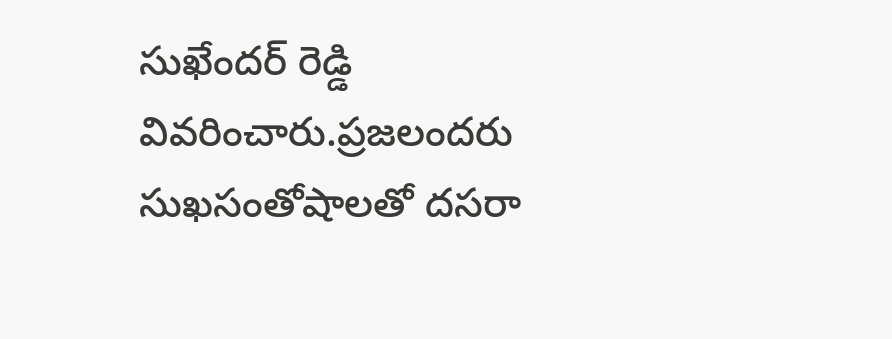సుఖేందర్ రెడ్డి వివరించారు.ప్రజలందరు సుఖసంతోషాలతో దసరా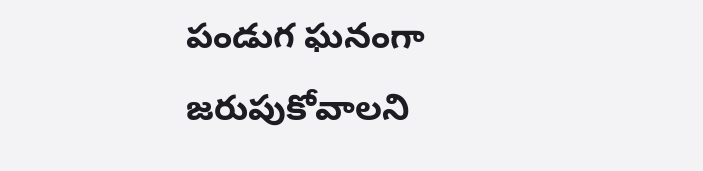పండుగ ఘనంగా జరుపుకోవాలని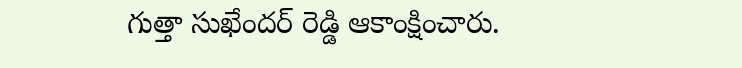గుత్తా సుఖేందర్ రెడ్డి ఆకాంక్షించారు.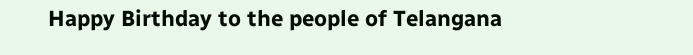Happy Birthday to the people of Telangana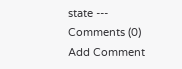state ---
Comments (0)
Add Comment